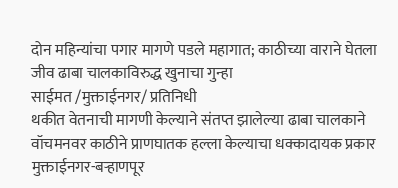दोन महिन्यांचा पगार मागणे पडले महागात; काठीच्या वाराने घेतला जीव ढाबा चालकाविरुद्ध खुनाचा गुन्हा
साईमत /मुक्ताईनगर/ प्रतिनिधी
थकीत वेतनाची मागणी केल्याने संतप्त झालेल्या ढाबा चालकाने वॉचमनवर काठीने प्राणघातक हल्ला केल्याचा धक्कादायक प्रकार मुक्ताईनगर-बऱ्हाणपूर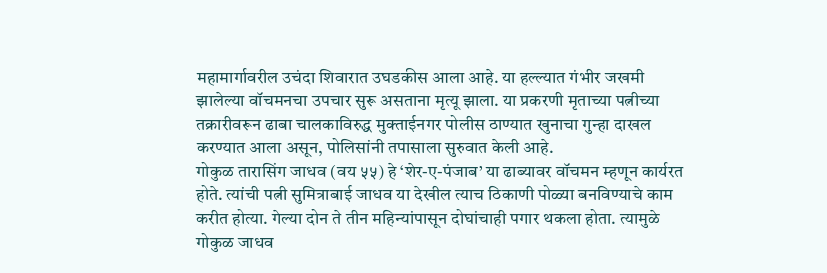महामार्गावरील उचंदा शिवारात उघडकीस आला आहे. या हल्ल्यात गंभीर जखमी झालेल्या वॉचमनचा उपचार सुरू असताना मृत्यू झाला. या प्रकरणी मृताच्या पत्नीच्या तक्रारीवरून ढाबा चालकाविरुद्ध मुक्ताईनगर पोलीस ठाण्यात खुनाचा गुन्हा दाखल करण्यात आला असून, पोलिसांनी तपासाला सुरुवात केली आहे.
गोकुळ तारासिंग जाधव (वय ५५) हे ‘शेर-ए-पंजाब’ या ढाब्यावर वॉचमन म्हणून कार्यरत होते. त्यांची पत्नी सुमित्राबाई जाधव या देखील त्याच ठिकाणी पोळ्या बनविण्याचे काम करीत होत्या. गेल्या दोन ते तीन महिन्यांपासून दोघांचाही पगार थकला होता. त्यामुळे गोकुळ जाधव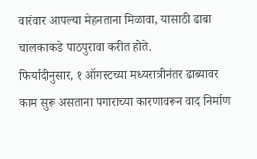वारंवार आपल्या मेहनताना मिळावा, यासाठी ढाबा चालकाकडे पाठपुरावा करीत होते.
फिर्यादीनुसार, १ ऑगस्टच्या मध्यरात्रीनंतर ढाब्यावर काम सुरू असताना पगाराच्या कारणावरून वाद निर्माण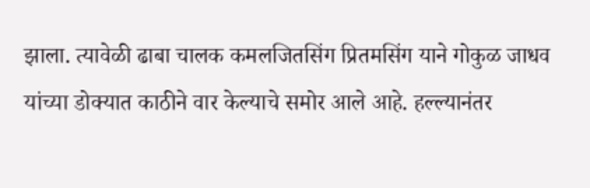झाला. त्यावेळी ढाबा चालक कमलजितसिंग प्रितमसिंग याने गोकुळ जाधव यांच्या डोक्यात काठीने वार केल्याचे समोर आले आहे. हल्ल्यानंतर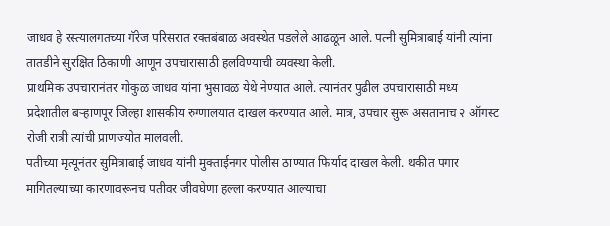जाधव हे रस्त्यालगतच्या गॅरेज परिसरात रक्तबंबाळ अवस्थेत पडलेले आढळून आले. पत्नी सुमित्राबाई यांनी त्यांना तातडीने सुरक्षित ठिकाणी आणून उपचारासाठी हलविण्याची व्यवस्था केली.
प्राथमिक उपचारानंतर गोकुळ जाधव यांना भुसावळ येथे नेण्यात आले. त्यानंतर पुढील उपचारासाठी मध्य प्रदेशातील बऱ्हाणपूर जिल्हा शासकीय रुग्णालयात दाखल करण्यात आले. मात्र, उपचार सुरू असतानाच २ ऑगस्ट रोजी रात्री त्यांची प्राणज्योत मालवली.
पतीच्या मृत्यूनंतर सुमित्राबाई जाधव यांनी मुक्ताईनगर पोलीस ठाण्यात फिर्याद दाखल केली. थकीत पगार मागितल्याच्या कारणावरूनच पतीवर जीवघेणा हल्ला करण्यात आल्याचा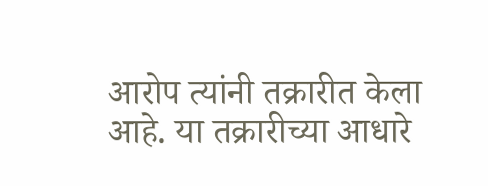आरोप त्यांनी तक्रारीत केला आहे. या तक्रारीच्या आधारे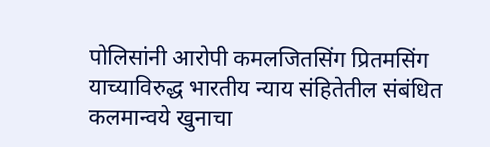पोलिसांनी आरोपी कमलजितसिंग प्रितमसिंग याच्याविरुद्ध भारतीय न्याय संहितेतील संबंधित कलमान्वये खुनाचा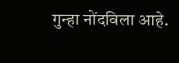गुन्हा नोंदविला आहे.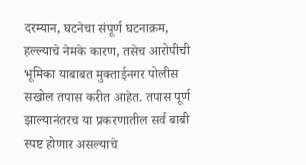दरम्यान, घटनेचा संपूर्ण घटनाक्रम, हल्ल्याचे नेमके कारण, तसेच आरोपीची भूमिका याबाबत मुक्ताईनगर पोलीस सखोल तपास करीत आहेत. तपास पूर्ण झाल्यानंतरच या प्रकरणातील सर्व बाबी स्पष्ट होणार असल्याचे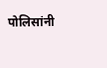पोलिसांनी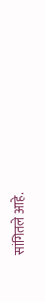सांगितले आहे.